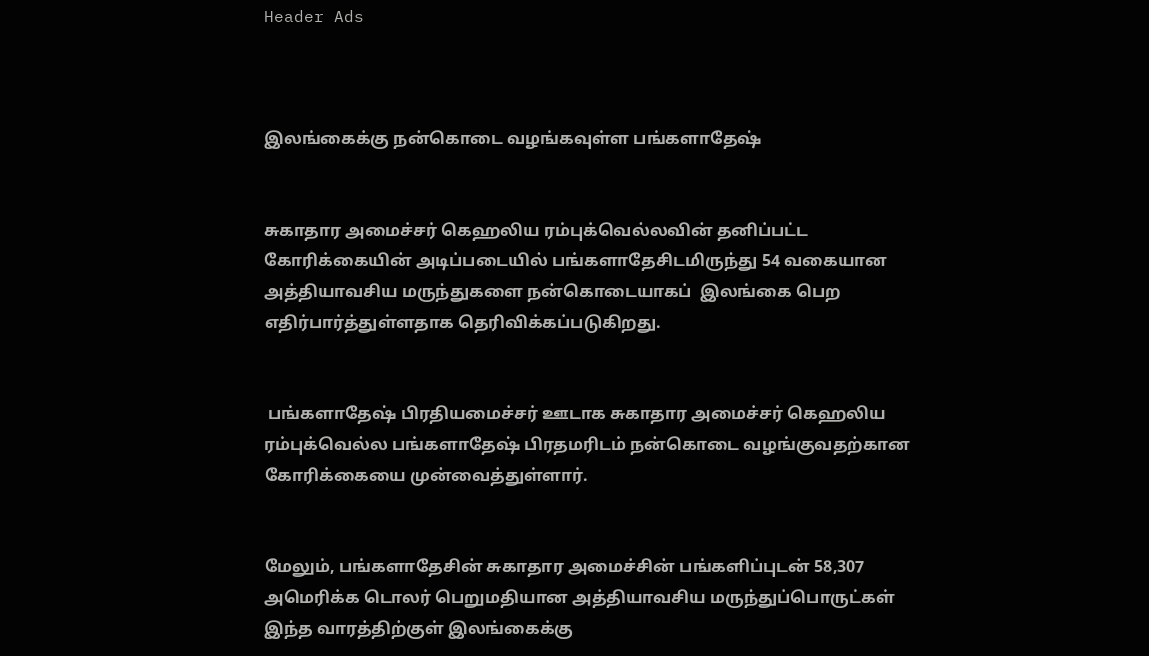Header Ads



இலங்கைக்கு நன்கொடை வழங்கவுள்ள பங்களாதேஷ்


சுகாதார அமைச்சர் கெஹலிய ரம்புக்வெல்லவின் தனிப்பட்ட கோரிக்கையின் அடிப்படையில் பங்களாதேசிடமிருந்து 54 வகையான அத்தியாவசிய மருந்துகளை நன்கொடையாகப்  இலங்கை பெற எதிர்பார்த்துள்ளதாக தெரிவிக்கப்படுகிறது.


 பங்களாதேஷ் பிரதியமைச்சர் ஊடாக சுகாதார அமைச்சர் கெஹலிய ரம்புக்வெல்ல பங்களாதேஷ் பிரதமரிடம் நன்கொடை வழங்குவதற்கான கோரிக்கையை முன்வைத்துள்ளார்.


மேலும், பங்களாதேசின் சுகாதார அமைச்சின் பங்களிப்புடன் 58,307 அமெரிக்க டொலர் பெறுமதியான அத்தியாவசிய மருந்துப்பொருட்கள் இந்த வாரத்திற்குள் இலங்கைக்கு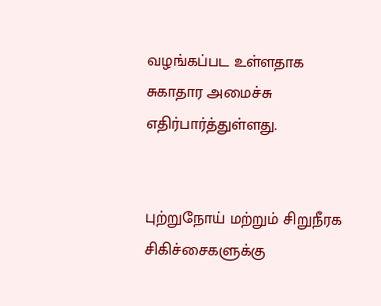வழங்கப்பட உள்ளதாக சுகாதார அமைச்சு எதிர்பார்த்துள்ளது.


புற்றுநோய் மற்றும் சிறுநீரக சிகிச்சைகளுக்கு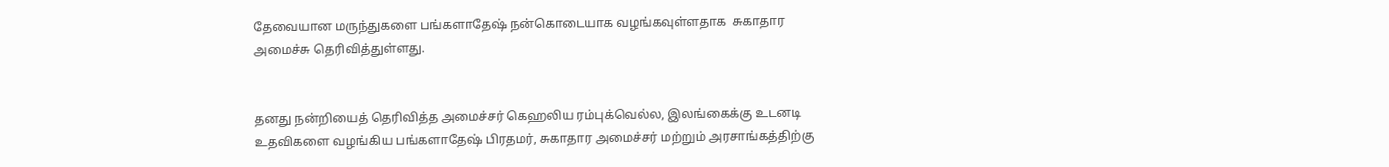தேவையான மருந்துகளை பங்களாதேஷ் நன்கொடையாக வழங்கவுள்ளதாக  சுகாதார அமைச்சு தெரிவித்துள்ளது.


தனது நன்றியைத் தெரிவித்த அமைச்சர் கெஹலிய ரம்புக்வெல்ல, இலங்கைக்கு உடனடி உதவிகளை வழங்கிய பங்களாதேஷ் பிரதமர், சுகாதார அமைச்சர் மற்றும் அரசாங்கத்திற்கு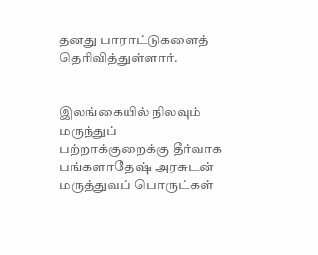தனது பாராட்டுகளைத் தெரிவித்துள்ளார்.


இலங்கையில் நிலவும் மருந்துப் பற்றாக்குறைக்கு தீர்வாக பங்களாதேஷ் அரசுடன் மருத்துவப் பொருட்கள்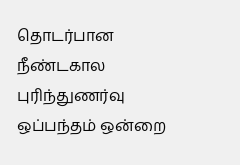தொடர்பான நீண்டகால புரிந்துணர்வு ஒப்பந்தம் ஒன்றை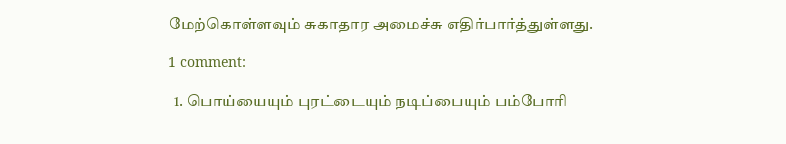மேற்கொள்ளவும் சுகாதார அமைச்சு எதிர்பார்த்துள்ளது.

1 comment:

  1. பொய்யையும் புரட்டையும் நடிப்பையும் பம்போரி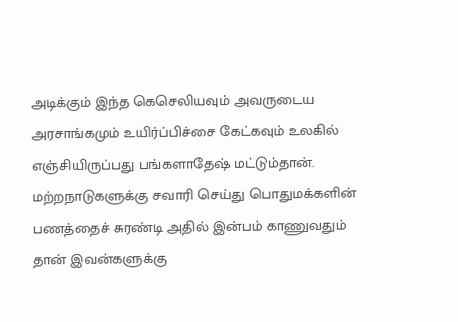அடிக்கும் இந்த கெசெலியவும் அவருடைய அரசாங்கமும் உயிர்ப்பிச்சை கேட்கவும் உலகில் எஞ்சியிருப்பது பங்களாதேஷ் மட்டும்தான். மற்றநாடுகளுக்கு சவாரி செய்து பொதுமக்களின் பணத்தைச் சுரண்டி அதில் இன்பம் காணுவதும் தான் இவன்களுக்கு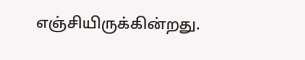எஞ்சியிருக்கின்றது.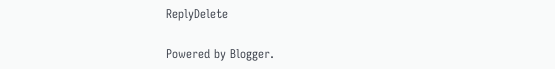ReplyDelete

Powered by Blogger.